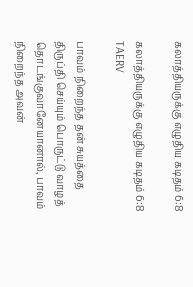கலாத்தியருக்கு எழுதிய கடிதம் 6:8

கலாத்தியருக்கு எழுதிய கடிதம் 6:8 TAERV

பாவம் நிறைந்த தன் சுயத்தை திருப்தி செய்யும் பொருட்டு வாழத் தொடங்குவானேயானால், பாவம் நிறைந்த அவன்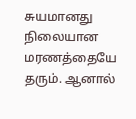சுயமானது நிலையான மரணத்தையே தரும். ஆனால்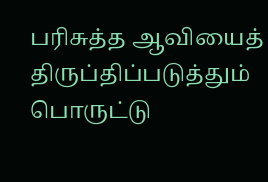பரிசுத்த ஆவியைத் திருப்திப்படுத்தும் பொருட்டு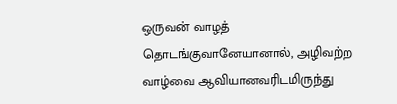ஒருவன் வாழத் தொடங்குவானேயானால், அழிவற்ற வாழ்வை ஆவியானவரிடமிருந்து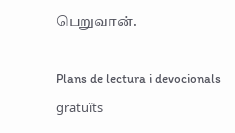பெறுவான்.

Plans de lectura i devocionals gratuïts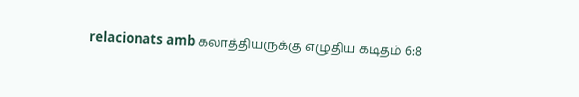relacionats amb கலாத்தியருக்கு எழுதிய கடிதம் 6:8